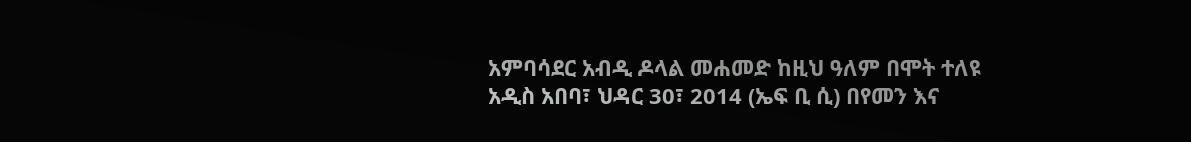አምባሳደር አብዲ ዶላል መሐመድ ከዚህ ዓለም በሞት ተለዩ
አዲስ አበባ፣ ህዳር 30፣ 2014 (ኤፍ ቢ ሲ) በየመን እና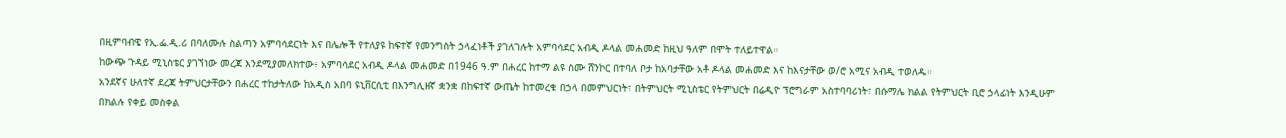በዚምባብዌ የኢ.ፌ.ዲ.ሪ በባለሙሉ ስልጣን አምባሳደርነት እና በሌሎች የተለያዩ ከፍተኛ የመንግስት ኃላፈነቶች ያገለገሉት አምባሳደር አብዲ ዶላል መሐመድ ከዚህ ዓለም በሞት ተለይተዋል።
ከውጭ ጉዳይ ሚኒስቴር ያገኘነው መረጃ እንደሚያመለክተው፥ አምባሳደር አብዲ ዶላል መሐመድ በ1946 ዓ.ም በሐረር ከተማ ልዩ ስሙ ሸንኮር በተባለ ቦታ ከአባታቸው አቶ ዶላል መሐመድ እና ከእናታቸው ወ/ሮ አሚና አብዲ ተወለዱ።
አንደኛና ሁለተኛ ደረጃ ትምህርታቸውን በሐረር ተከታትለው ከአዲስ አበባ ዩኒቨርሲቲ በእንግሊዘኛ ቋንቋ በከፍተኛ ውጤት ከተመረቁ በኃላ በመምህርነት፣ በትምህርት ሚኒስቴር የትምህርት በሬዲዮ ፕሮግራም አስተባባሪነት፣ በሱማሌ ክልል የትምህርት ቢሮ ኃላፊነት እንዲሁም በክልሉ የቀይ መስቀል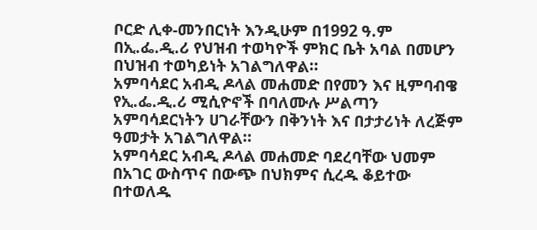ቦርድ ሊቀ-መንበርነት እንዲሁም በ1992 ዓ.ም በኢ.ፌ.ዲ.ሪ የህዝብ ተወካዮች ምክር ቤት አባል በመሆን በህዝብ ተወካይነት አገልግለዋል።
አምባሳደር አብዲ ዶላል መሐመድ በየመን እና ዚምባብዌ የኢ.ፌ.ዲ.ሪ ሚሲዮኖች በባለሙሉ ሥልጣን አምባሳደርነትን ሀገራቸውን በቅንነት እና በታታሪነት ለረጅም ዓመታት አገልግለዋል።
አምባሳደር አብዲ ዶላል መሐመድ ባደረባቸው ህመም በአገር ውስጥና በውጭ በህክምና ሲረዱ ቆይተው በተወለዱ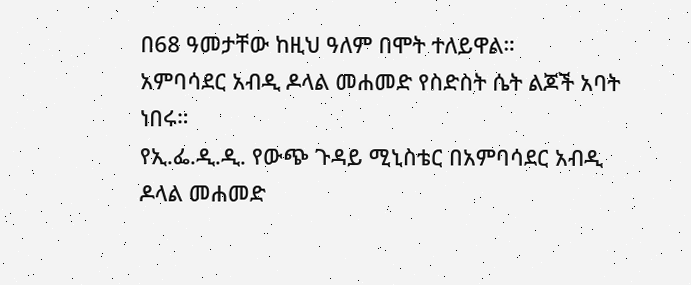በ68 ዓመታቸው ከዚህ ዓለም በሞት ተለይዋል።
አምባሳደር አብዲ ዶላል መሐመድ የስድስት ሴት ልጆች አባት ነበሩ።
የኢ.ፌ.ዲ.ዲ. የውጭ ጉዳይ ሚኒስቴር በአምባሳደር አብዲ ዶላል መሐመድ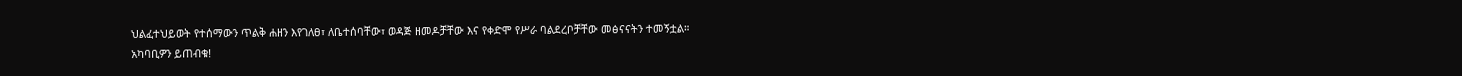ህልፈተህይወት የተሰማውን ጥልቅ ሐዘን እየገለፀ፣ ለቤተሰባቸው፣ ወዳጅ ዘመዶቻቸው እና የቀድሞ የሥራ ባልደረቦቻቸው መፅናናትን ተመኝቷል።
አካባቢዎን ይጠብቁ!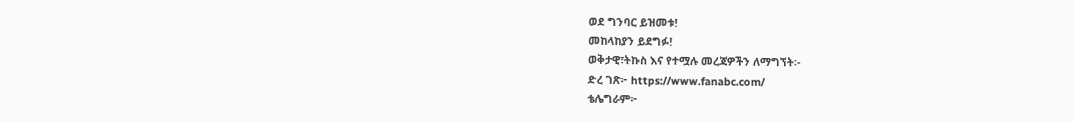ወደ ግንባር ይዝመቱ!
መከላከያን ይደግፉ!
ወቅታዊ፣ትኩስ እና የተሟሉ መረጃዎችን ለማግኘት፡-
ድረ ገጽ፦ https://www.fanabc.com/
ቴሌግራም፦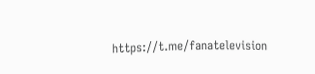https://t.me/fanatelevision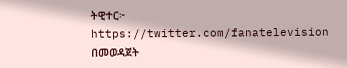ትዊተር፦ https://twitter.com/fanatelevision በመወዳጀት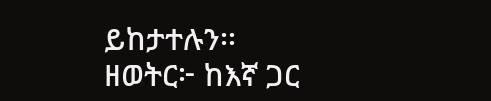ይከታተሉን፡፡
ዘወትር፦ ከእኛ ጋር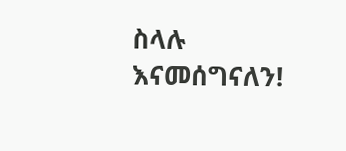ስላሉ እናመሰግናለን!